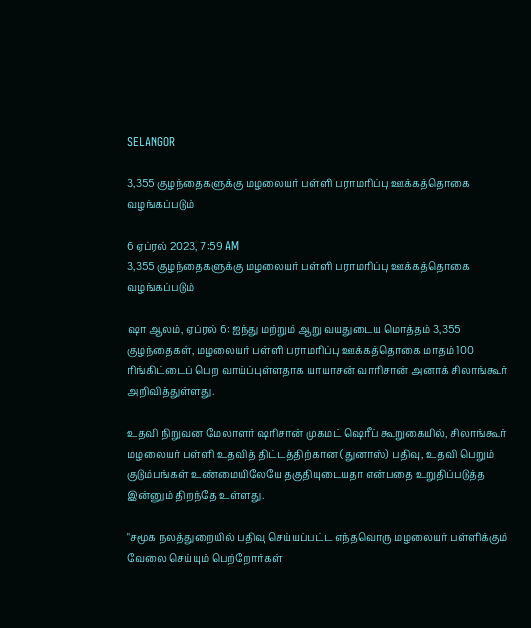SELANGOR

3,355 குழந்தைகளுக்கு மழலையர் பள்ளி பராமரிப்பு ஊக்கத்தொகை வழங்கப்படும்

6 ஏப்ரல் 2023, 7:59 AM
3,355 குழந்தைகளுக்கு மழலையர் பள்ளி பராமரிப்பு ஊக்கத்தொகை வழங்கப்படும்

ஷா ஆலம், ஏப்ரல் 6: ஐந்து மற்றும் ஆறு வயதுடைய மொத்தம் 3,355 குழந்தைகள், மழலையர் பள்ளி பராமரிப்பு ஊக்கத்தொகை மாதம் 100 ரிங்கிட்டைப் பெற வாய்ப்புள்ளதாக யாயாசன் வாரிசான் அனாக் சிலாங்கூர்  அறிவித்துள்ளது.

உதவி நிறுவன மேலாளர் ஷரிசான் முகமட் ஷெரீப் கூறுகையில், சிலாங்கூர் மழலையர் பள்ளி உதவித் திட்டத்திற்கான (துனாஸ்) பதிவு, உதவி பெறும் குடும்பங்கள் உண்மையிலேயே தகுதியுடையதா என்பதை உறுதிப்படுத்த இன்னும் திறந்தே உள்ளது.

"சமூக நலத்துறையில் பதிவு செய்யப்பட்ட எந்தவொரு மழலையர் பள்ளிக்கும் வேலை செய்யும் பெற்றோர்கள்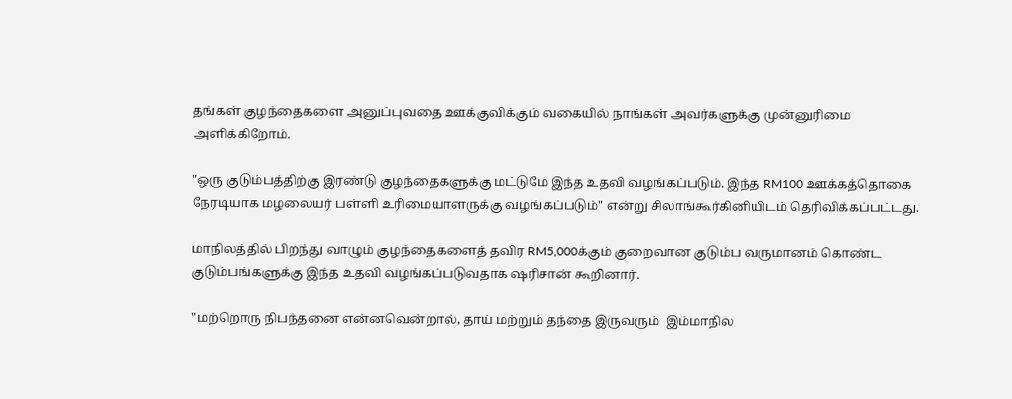தங்கள் குழந்தைகளை அனுப்புவதை ஊக்குவிக்கும் வகையில் நாங்கள் அவர்களுக்கு முன்னுரிமை அளிக்கிறோம்.

"ஒரு குடும்பத்திற்கு இரண்டு குழந்தைகளுக்கு மட்டுமே இந்த உதவி வழங்கப்படும். இந்த RM100 ஊக்கத்தொகை நேரடியாக மழலையர் பள்ளி உரிமையாளருக்கு வழங்கப்படும்" என்று சிலாங்கூர்கினியிடம் தெரிவிக்கப்பட்டது.

மாநிலத்தில் பிறந்து வாழும் குழந்தைகளைத் தவிர RM5,000க்கும் குறைவான குடும்ப வருமானம் கொண்ட குடும்பங்களுக்கு இந்த உதவி வழங்கப்படுவதாக ஷரிசான் கூறினார்.

"மற்றொரு நிபந்தனை என்னவென்றால், தாய் மற்றும் தந்தை இருவரும்  இம்மாநில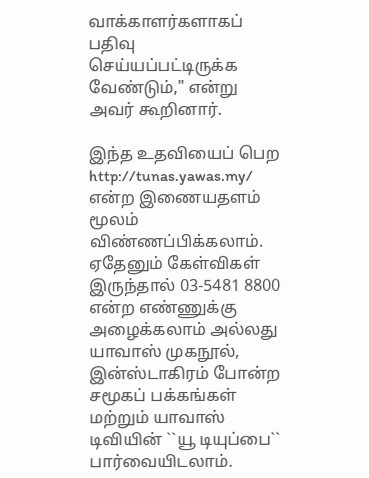வாக்காளர்களாகப்  பதிவு செய்யப்பட்டிருக்க வேண்டும்," என்று அவர் கூறினார்.

இந்த உதவியைப் பெற http://tunas.yawas.my/ என்ற இணையதளம் மூலம் விண்ணப்பிக்கலாம். ஏதேனும் கேள்விகள் இருந்தால் 03-5481 8800 என்ற எண்ணுக்கு அழைக்கலாம் அல்லது யாவாஸ் முகநூல், இன்ஸ்டாகிரம் போன்ற சமூகப் பக்கங்கள் மற்றும் யாவாஸ் டிவியின் ``யூ டியுப்பை``  பார்வையிடலாம்.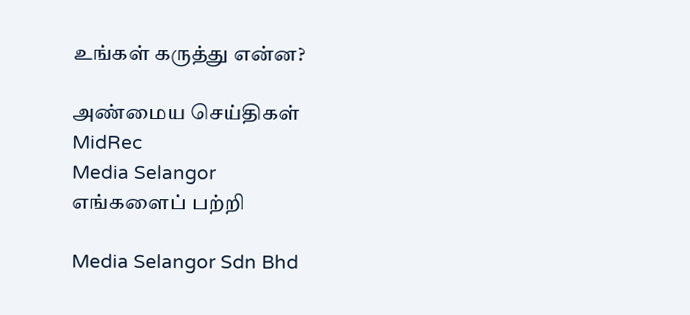உங்கள் கருத்து என்ன?

அண்மைய செய்திகள்
MidRec
Media Selangor
எங்களைப் பற்றி

Media Selangor Sdn Bhd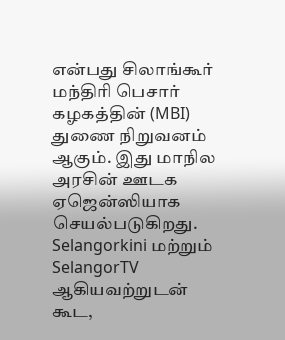என்பது சிலாங்கூர் மந்திரி பெசார் கழகத்தின் (MBI) துணை நிறுவனம் ஆகும். இது மாநில அரசின் ஊடக ஏஜென்ஸியாக செயல்படுகிறது. Selangorkini மற்றும் SelangorTV ஆகியவற்றுடன் கூட,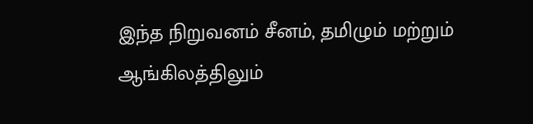இந்த நிறுவனம் சீனம், தமிழும் மற்றும் ஆங்கிலத்திலும்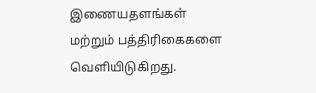இணையதளங்கள் மற்றும் பத்திரிகைகளை வெளியிடுகிறது.